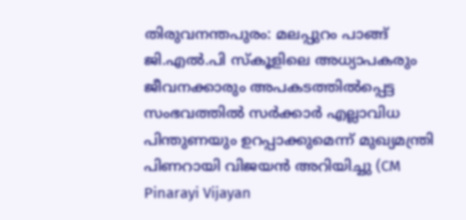തിരുവനന്തപുരം: മലപ്പുറം പാങ്ങ് ജി.എൽ.പി സ്കൂളിലെ അധ്യാപകരും ജീവനക്കാരും അപകടത്തിൽപ്പെട്ട സംഭവത്തിൽ സർക്കാർ എല്ലാവിധ പിന്തുണയും ഉറപ്പാക്കുമെന്ന് മുഖ്യമന്ത്രി പിണറായി വിജയൻ അറിയിച്ചു (CM Pinarayi Vijayan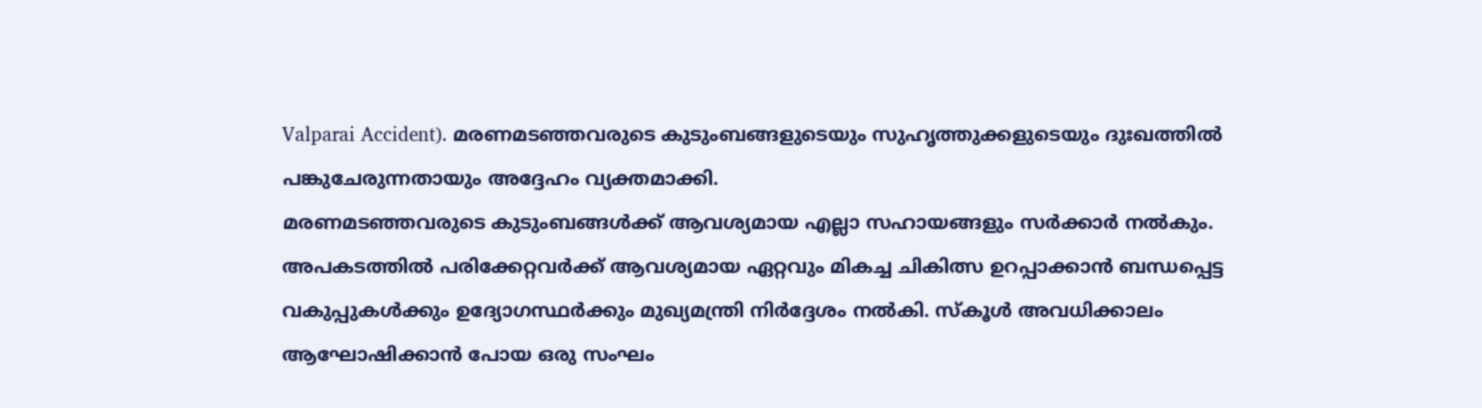Valparai Accident). മരണമടഞ്ഞവരുടെ കുടുംബങ്ങളുടെയും സുഹൃത്തുക്കളുടെയും ദുഃഖത്തിൽ പങ്കുചേരുന്നതായും അദ്ദേഹം വ്യക്തമാക്കി.
മരണമടഞ്ഞവരുടെ കുടുംബങ്ങൾക്ക് ആവശ്യമായ എല്ലാ സഹായങ്ങളും സർക്കാർ നൽകും. അപകടത്തിൽ പരിക്കേറ്റവർക്ക് ആവശ്യമായ ഏറ്റവും മികച്ച ചികിത്സ ഉറപ്പാക്കാൻ ബന്ധപ്പെട്ട വകുപ്പുകൾക്കും ഉദ്യോഗസ്ഥർക്കും മുഖ്യമന്ത്രി നിർദ്ദേശം നൽകി. സ്കൂൾ അവധിക്കാലം ആഘോഷിക്കാൻ പോയ ഒരു സംഘം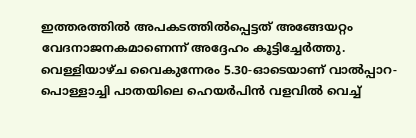ഇത്തരത്തിൽ അപകടത്തിൽപ്പെട്ടത് അങ്ങേയറ്റം വേദനാജനകമാണെന്ന് അദ്ദേഹം കൂട്ടിച്ചേർത്തു.
വെള്ളിയാഴ്ച വൈകുന്നേരം 5.30-ഓടെയാണ് വാൽപ്പാറ-പൊള്ളാച്ചി പാതയിലെ ഹെയർപിൻ വളവിൽ വെച്ച്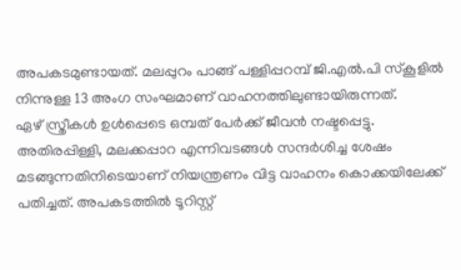അപകടമുണ്ടായത്. മലപ്പുറം പാങ്ങ് പള്ളിപ്പറമ്പ് ജി.എൽ.പി സ്കൂളിൽ നിന്നുള്ള 13 അംഗ സംഘമാണ് വാഹനത്തിലുണ്ടായിരുന്നത്.
ഏഴ് സ്ത്രീകൾ ഉൾപ്പെടെ ഒമ്പത് പേർക്ക് ജീവൻ നഷ്ടപ്പെട്ടു.
അതിരപ്പിള്ളി, മലക്കപ്പാറ എന്നിവടങ്ങൾ സന്ദർശിച്ച ശേഷം മടങ്ങുന്നതിനിടെയാണ് നിയന്ത്രണം വിട്ട വാഹനം കൊക്കയിലേക്ക് പതിച്ചത്. അപകടത്തിൽ ടൂറിസ്റ്റ്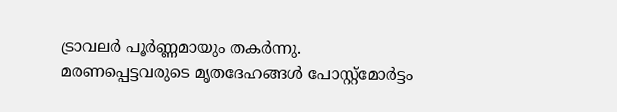ട്രാവലർ പൂർണ്ണമായും തകർന്നു. മരണപ്പെട്ടവരുടെ മൃതദേഹങ്ങൾ പോസ്റ്റ്മോർട്ടം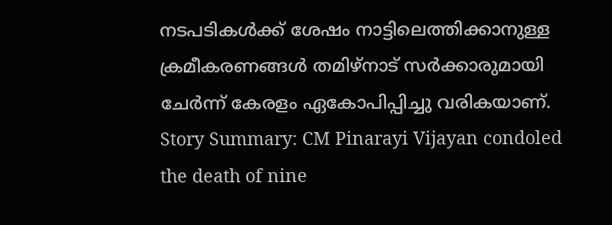നടപടികൾക്ക് ശേഷം നാട്ടിലെത്തിക്കാനുള്ള ക്രമീകരണങ്ങൾ തമിഴ്നാട് സർക്കാരുമായി ചേർന്ന് കേരളം ഏകോപിപ്പിച്ചു വരികയാണ്.
Story Summary: CM Pinarayi Vijayan condoled the death of nine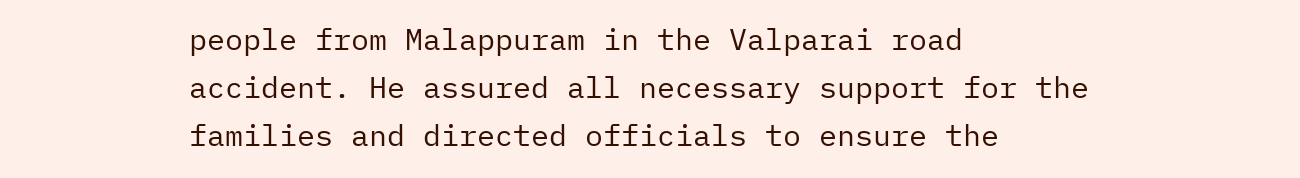people from Malappuram in the Valparai road accident. He assured all necessary support for the families and directed officials to ensure the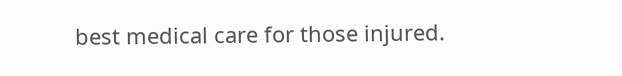best medical care for those injured.